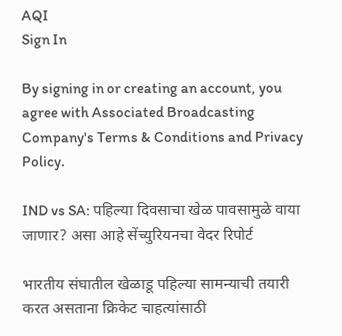AQI
Sign In

By signing in or creating an account, you agree with Associated Broadcasting Company's Terms & Conditions and Privacy Policy.

IND vs SA: पहिल्या दिवसाचा खेळ पावसामुळे वाया जाणार? असा आहे सेंच्युरियनचा वेदर रिपोर्ट

भारतीय संघातील खेळाडू पहिल्या सामन्याची तयारी करत असताना क्रिकेट चाहत्यांसाठी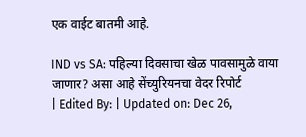एक वाईट बातमी आहे.

IND vs SA: पहिल्या दिवसाचा खेळ पावसामुळे वाया जाणार? असा आहे सेंच्युरियनचा वेदर रिपोर्ट
| Edited By: | Updated on: Dec 26,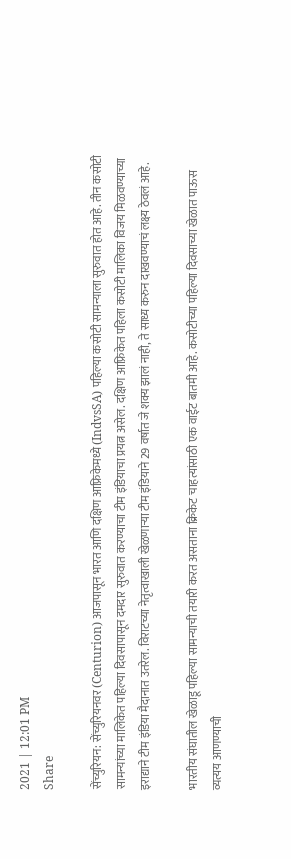2021 | 12:01 PM
Share

सेंच्युरियन: सेंच्युरियनवर (Centurion) आजपासून भारत आणि दक्षिण आफ्रिकेमध्ये (IndvsSA) पहिल्या कसोटी सामन्याला सुरुवात होत आहे. तीन कसोटी सामन्यांच्या मालिकेत पहिल्या दिवसापासून दमदार सुरुवात करण्याचा टीम इंडियाचा प्रयत्न असेल. दक्षिण आफ्रिकेत पहिला कसोटी मालिका विजय मिळवण्याच्या इराद्याने टीम इंडिया मैदानात उतरेल. विराटच्या नेतृत्वाखाली खेळणाऱ्या टीम इंडियाने 29 वर्षात जे शक्य झालं नाही, ते साध्य करुन दाखवण्याचं लक्ष्य ठेवलं आहे.

भारतीय संघातील खेळाडू पहिल्या सामन्याची तयारी करत असताना क्रिकेट चाहत्यांसाठी एक वाईट बातमी आहे. कसोटीच्या पहिल्या दिवसाच्या खेळात पाऊस व्यत्यय आणण्याची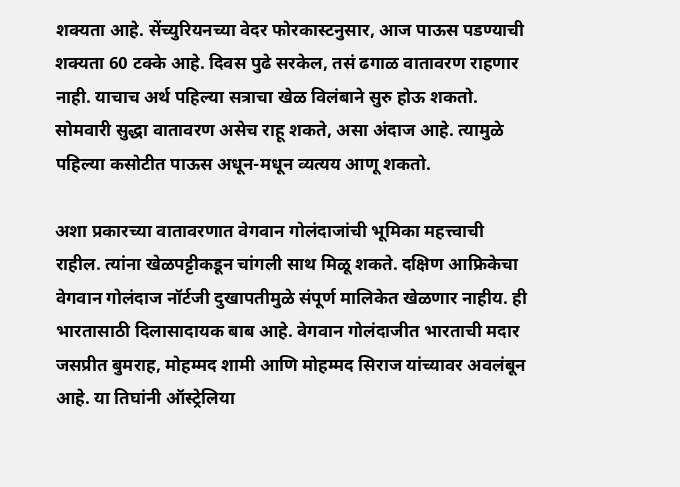शक्यता आहे. सेंच्युरियनच्या वेदर फोरकास्टनुसार, आज पाऊस पडण्याची शक्यता 60 टक्के आहे. दिवस पुढे सरकेल, तसं ढगाळ वातावरण राहणार नाही. याचाच अर्थ पहिल्या सत्राचा खेळ विलंबाने सुरु होऊ शकतो. सोमवारी सुद्धा वातावरण असेच राहू शकते, असा अंदाज आहे. त्यामुळे पहिल्या कसोटीत पाऊस अधून-मधून व्यत्यय आणू शकतो.

अशा प्रकारच्या वातावरणात वेगवान गोलंदाजांची भूमिका महत्त्वाची राहील. त्यांना खेळपट्टीकडून चांगली साथ मिळू शकते. दक्षिण आफ्रिकेचा वेगवान गोलंदाज नॉर्टजी दुखापतीमुळे संपूर्ण मालिकेत खेळणार नाहीय. ही भारतासाठी दिलासादायक बाब आहे. वेगवान गोलंदाजीत भारताची मदार जसप्रीत बुमराह, मोहम्मद शामी आणि मोहम्मद सिराज यांच्यावर अवलंबून आहे. या तिघांनी ऑस्ट्रेलिया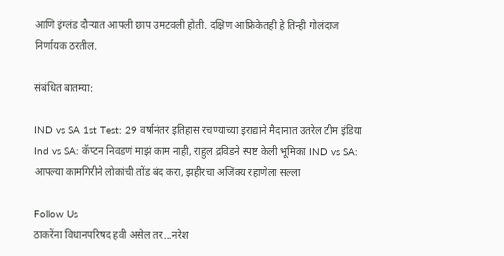आणि इंग्लंड दौऱ्यात आपली छाप उमटवली होती. दक्षिण आफ्रिकेतही हे तिन्ही गोलंदाज निर्णायक ठरतील.

संबंधित बातम्या:

IND vs SA 1st Test: 29 वर्षानंतर इतिहास रचण्याच्या इराद्याने मैदानात उतरेल टीम इंडिया Ind vs SA: कॅप्टन निवडणं माझं काम नाही, राहुल द्रविडने स्पष्ट केली भूमिका IND vs SA: आपल्या कामगिरीने लोकांची तोंड बंद करा, झहीरचा अजिंक्य रहाणेला सल्ला

Follow Us
ठाकरेंना विधानपरिषद हवी असेल तर...नरेश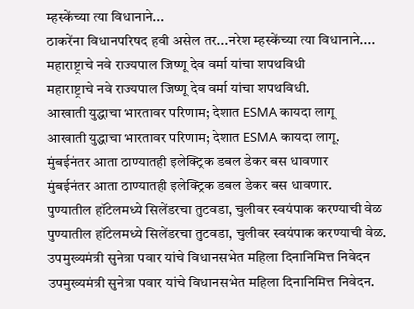म्हस्केंच्या त्या विधानाने...
ठाकरेंना विधानपरिषद हवी असेल तर...नरेश म्हस्केंच्या त्या विधानाने....
महाराष्ट्राचे नवे राज्यपाल जिष्णू देव वर्मा यांचा शपथविधी
महाराष्ट्राचे नवे राज्यपाल जिष्णू देव वर्मा यांचा शपथविधी.
आखाती युद्धाचा भारतावर परिणाम; देशात ESMA कायदा लागू
आखाती युद्धाचा भारतावर परिणाम; देशात ESMA कायदा लागू.
मुंबईनंतर आता ठाण्यातही इलेक्ट्रिक डबल डेकर बस धावणार
मुंबईनंतर आता ठाण्यातही इलेक्ट्रिक डबल डेकर बस धावणार.
पुण्यातील हॉटेलमध्ये सिलेंडरचा तुटवडा, चुलीवर स्वयंपाक करण्याची वेळ
पुण्यातील हॉटेलमध्ये सिलेंडरचा तुटवडा, चुलीवर स्वयंपाक करण्याची वेळ.
उपमुख्यमंत्री सुनेत्रा पवार यांचे विधानसभेत महिला दिनानिमित्त निवेदन
उपमुख्यमंत्री सुनेत्रा पवार यांचे विधानसभेत महिला दिनानिमित्त निवेदन.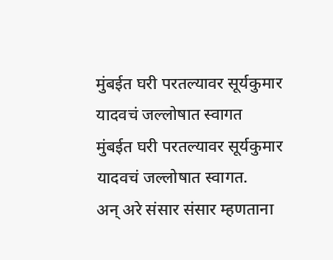मुंबईत घरी परतल्यावर सूर्यकुमार यादवचं जल्लोषात स्वागत
मुंबईत घरी परतल्यावर सूर्यकुमार यादवचं जल्लोषात स्वागत.
अन् अरे संसार संसार म्हणताना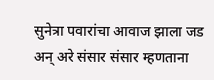सुनेत्रा पवारांचा आवाज झाला जड
अन् अरे संसार संसार म्हणताना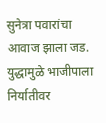सुनेत्रा पवारांचा आवाज झाला जड.
युद्धामुळे भाजीपाला निर्यातीवर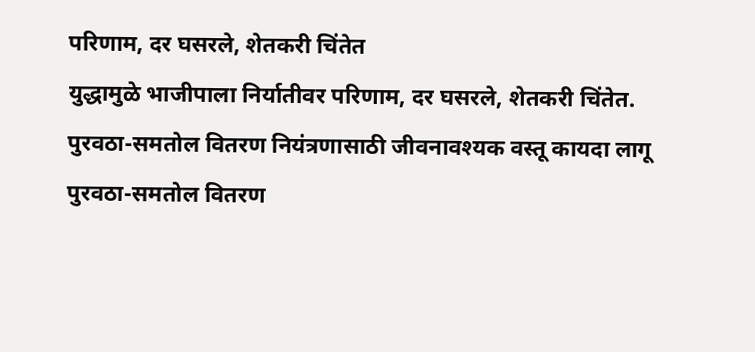परिणाम, दर घसरले, शेतकरी चिंतेत
युद्धामुळे भाजीपाला निर्यातीवर परिणाम, दर घसरले, शेतकरी चिंतेत.
पुरवठा-समतोल वितरण नियंत्रणासाठी जीवनावश्यक वस्तू कायदा लागू
पुरवठा-समतोल वितरण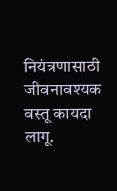नियंत्रणासाठी जीवनावश्यक वस्तू कायदा लागू.